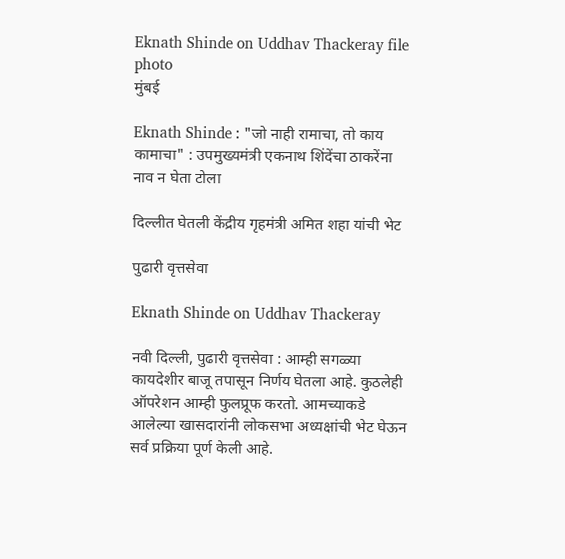Eknath Shinde on Uddhav Thackeray file photo
मुंबई

Eknath Shinde : "जो नाही रामाचा, तो काय कामाचा" : उपमुख्‍यमंत्री एकनाथ शिंदेंचा ठाकरेंना नाव न घेता टोला

दिल्‍लीत घेतली केंद्रीय गृहमंत्री अमित शहा यांची भेट

पुढारी वृत्तसेवा

Eknath Shinde on Uddhav Thackeray

नवी दिल्ली, पुढारी वृत्तसेवा : आम्ही सगळ्या कायदेशीर बाजू तपासून निर्णय घेतला आहे. कुठलेही ऑपरेशन आम्ही फुलप्रूफ करतो. आमच्याकडे आलेल्या खासदारांनी लोकसभा अध्यक्षांची भेट घेऊन सर्व प्रक्रिया पूर्ण केली आहे.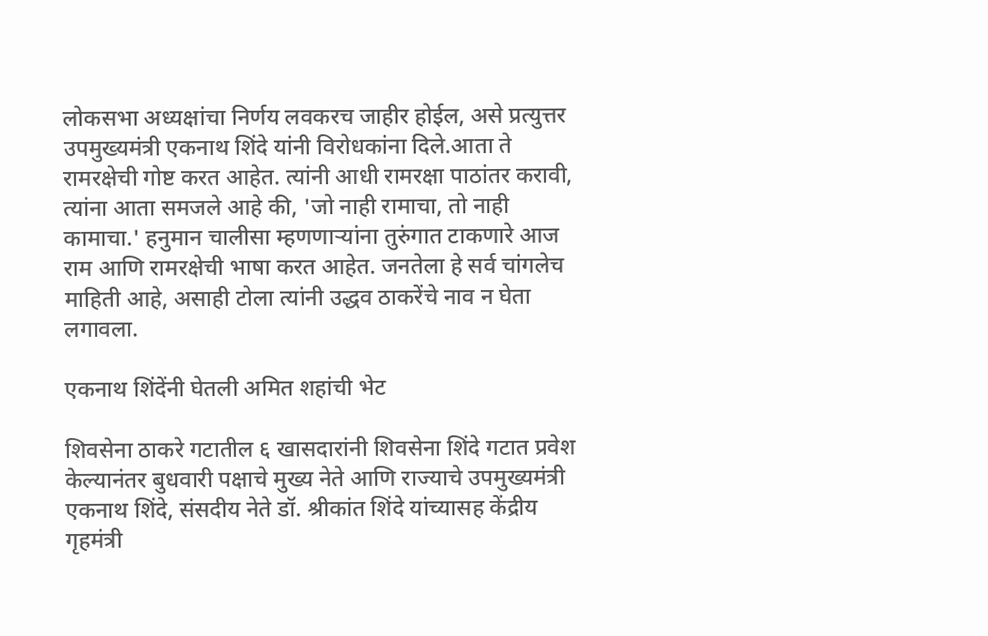लोकसभा अध्यक्षांचा निर्णय लवकरच जाहीर होईल, असे प्रत्युत्तर उपमुख्यमंत्री एकनाथ शिंदे यांनी विरोधकांना दिले.आता ते रामरक्षेची गोष्ट करत आहेत. त्यांनी आधी रामरक्षा पाठांतर करावी, त्यांना आता समजले आहे की, 'जो नाही रामाचा, तो नाही कामाचा.' हनुमान चालीसा म्हणणाऱ्यांना तुरुंगात टाकणारे आज राम आणि रामरक्षेची भाषा करत आहेत. जनतेला हे सर्व चांगलेच माहिती आहे, असाही टोला त्‍यांनी उद्धव ठाकरेंचे नाव न घेता लगावला.

एकनाथ शिंदेंनी घेतली अमित शहांची भेट

शिवसेना ठाकरे गटातील ६ खासदारांनी शिवसेना शिंदे गटात प्रवेश केल्यानंतर बुधवारी पक्षाचे मुख्य नेते आणि राज्याचे उपमुख्यमंत्री एकनाथ शिंदे, संसदीय नेते डॉ. श्रीकांत शिंदे यांच्यासह केंद्रीय गृहमंत्री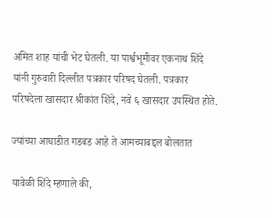अमित शाह यांची भेट घेतली. या पार्श्वभूमीवर एकनाथ शिंदे यांनी गुरुवारी दिल्लीत पत्रकार परिषद घेतली. पत्रकार परिषदेला खासदार श्रीकांत शिंदे, नवे ६ खासदार उपस्थित होते.

ज्यांच्या आघाडीत गडबड आहे ते आमच्याबद्दल बोलतात

यावेळी शिंदे म्हणाले की,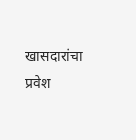खासदारांचा प्रवेश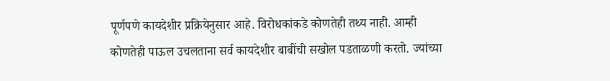पूर्णपणे कायदेशीर प्रक्रियेनुसार आहे. विरोधकांकडे कोणतेही तथ्य नाही. आम्ही कोणतेही पाऊल उचलताना सर्व कायदेशीर बाबींची सखोल पडताळणी करतो. ज्यांच्या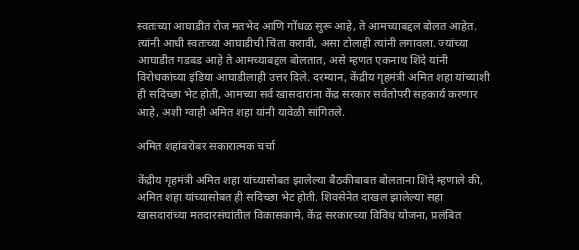स्वतःच्या आघाडीत रोज मतभेद आणि गोंधळ सुरू आहे, ते आमच्याबद्दल बोलत आहेत. त्यांनी आधी स्वतःच्या आघाडीची चिंता करावी, असा टोलाही त्यांनी लगावला. ज्यांच्या आघाडीत गडबड आहे ते आमच्याबद्दल बोलतात, असे म्हणत एकनाथ शिंदे यांनी विरोधकांच्या इंडिया आघाडीलाही उत्तर दिले. दरम्यान, केंद्रीय गृहमंत्री अमित शहा यांच्याशी ही सदिच्छा भेट होती, आमच्या सर्व खासदारांना केंद्र सरकार सर्वतोपरी सहकार्य करणार आहे, अशी ग्वाही अमित शहा यांनी यावेळी सांगितले.

अमित शहांबरोबर सकारात्मक चर्चा

केंद्रीय गृहमंत्री अमित शहा यांच्यासोबत झालेल्या बैठकीबाबत बोलताना शिंदे म्हणाले की, अमित शहा यांच्यासोबत ही सदिच्छा भेट होती. शिवसेनेत दाखल झालेल्या सहा खासदारांच्या मतदारसंघांतील विकासकामे, केंद्र सरकारच्या विविध योजना, प्रलंबित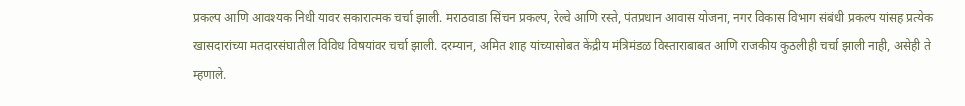प्रकल्प आणि आवश्यक निधी यावर सकारात्मक चर्चा झाली. मराठवाडा सिंचन प्रकल्प, रेल्वे आणि रस्ते, पंतप्रधान आवास योजना, नगर विकास विभाग संबंधी प्रकल्प यांसह प्रत्येक खासदारांच्या मतदारसंघातील विविध विषयांवर चर्चा झाली. दरम्यान, अमित शाह यांच्यासोबत केंद्रीय मंत्रिमंडळ विस्ताराबाबत आणि राजकीय कुठलीही चर्चा झाली नाही, असेही ते म्हणाले.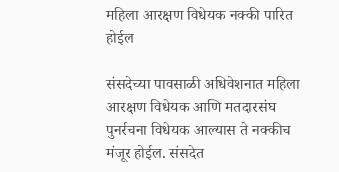महिला आरक्षण विधेयक नक्की पारित होईल

संसदेच्या पावसाळी अधिवेशनात महिला आरक्षण विधेयक आणि मतदारसंघ पुनर्रचना विधेयक आल्यास ते नक्कीच मंजूर होईल. संसदेत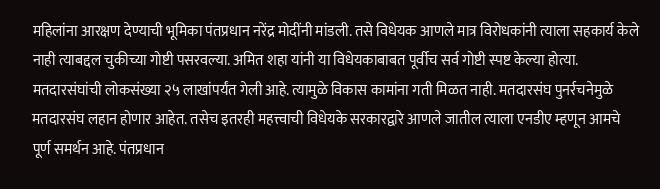महिलांना आरक्षण देण्याची भूमिका पंतप्रधान नरेंद्र मोदींनी मांडली. तसे विधेयक आणले मात्र विरोधकांनी त्याला सहकार्य केले नाही त्याबद्दल चुकीच्या गोष्टी पसरवल्या. अमित शहा यांनी या विधेयकाबाबत पूर्वीच सर्व गोष्टी स्पष्ट केल्या होत्या. मतदारसंघांची लोकसंख्या २५ लाखांपर्यंत गेली आहे. त्यामुळे विकास कामांना गती मिळत नाही. मतदारसंघ पुनर्रचनेमुळे मतदारसंघ लहान होणार आहेत. तसेच इतरही महत्त्वाची विधेयके सरकारद्वारे आणले जातील त्याला एनडीए म्हणून आमचे पूर्ण समर्थन आहे. पंतप्रधान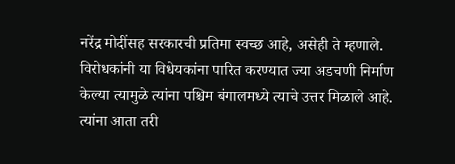नरेंद्र मोदींसह सरकारची प्रतिमा स्वच्छ आहे, असेही ते म्हणाले. विरोधकांनी या विधेयकांना पारित करण्यात ज्या अडचणी निर्माण केल्या त्यामुळे त्यांना पश्चिम बंगालमध्ये त्याचे उत्तर मिळाले आहे. त्यांना आता तरी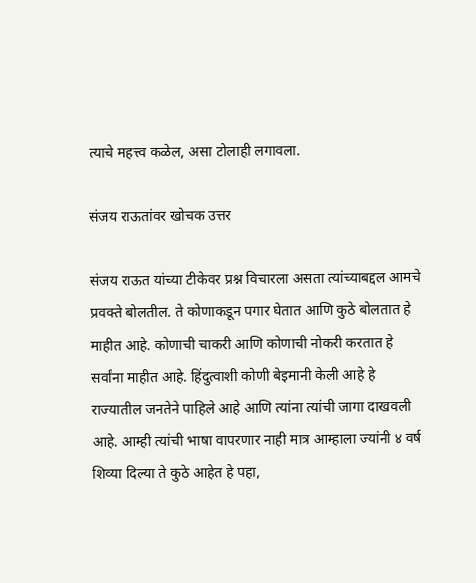त्याचे महत्त्व कळेल, असा टोलाही लगावला.

संजय राऊतांवर खोचक उत्तर

संजय राऊत यांच्या टीकेवर प्रश्न विचारला असता त्यांच्याबद्दल आमचे प्रवक्ते बोलतील. ते कोणाकडून पगार घेतात आणि कुठे बोलतात हे माहीत आहे. कोणाची चाकरी आणि कोणाची नोकरी करतात हे सर्वांना माहीत आहे. हिंदुत्वाशी कोणी बेइमानी केली आहे हे राज्यातील जनतेने पाहिले आहे आणि त्यांना त्यांची जागा दाखवली आहे. आम्ही त्यांची भाषा वापरणार नाही मात्र आम्हाला ज्यांनी ४ वर्ष शिव्या दिल्या ते कुठे आहेत हे पहा,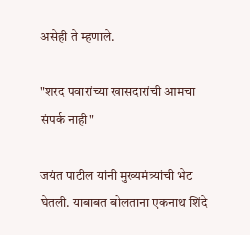असेही ते म्हणाले.

"शरद पवारांच्या खासदारांची आमचा संपर्क नाही"

जयंत पाटील यांनी मुख्यमंत्र्यांची भेट घेतली. याबाबत बोलताना एकनाथ शिंदे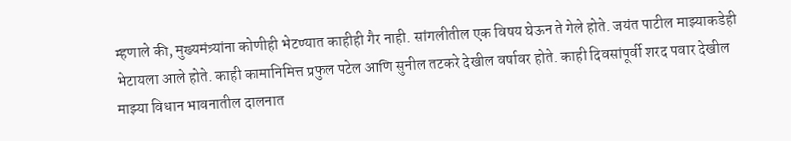म्हणाले की, मुख्यमंत्र्यांना कोणीही भेटण्यात काहीही गैर नाही. सांगलीतील एक विषय घेऊन ते गेले होते. जयंत पाटील माझ्याकडेही भेटायला आले होते. काही कामानिमित्त प्रफुल पटेल आणि सुनील तटकरे देखील वर्षावर होते. काही दिवसांपूर्वी शरद पवार देखील माझ्या विधान भावनातील दालनात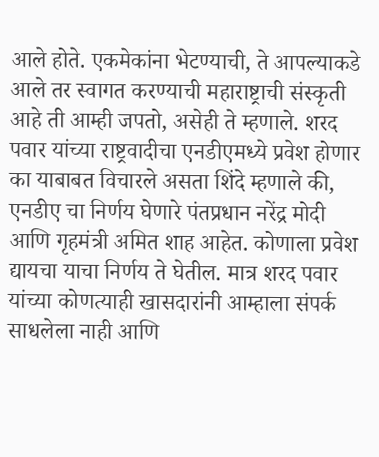आले होते. एकमेकांना भेटण्याची, ते आपल्याकडे आले तर स्वागत करण्याची महाराष्ट्राची संस्कृती आहे ती आम्ही जपतो, असेही ते म्हणाले. शरद पवार यांच्या राष्ट्रवादीचा एनडीएमध्ये प्रवेश होणार का याबाबत विचारले असता शिंदे म्हणाले की, एनडीए चा निर्णय घेणारे पंतप्रधान नरेंद्र मोदी आणि गृहमंत्री अमित शाह आहेत. कोणाला प्रवेश द्यायचा याचा निर्णय ते घेतील. मात्र शरद पवार यांच्या कोणत्याही खासदारांनी आम्हाला संपर्क साधलेला नाही आणि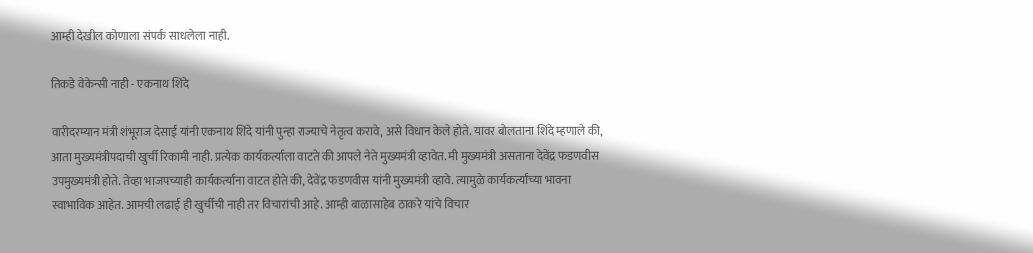आम्ही देखील कोणाला संपर्क साधलेला नाही.

तिकडे वेकेन्सी नाही - एकनाथ शिंदे

वारीदरम्यान मंत्री शंभूराज देसाई यांनी एकनाथ शिंदे यांनी पुन्हा राज्याचे नेतृत्व करावे, असे विधान केले होते. यावर बोलताना शिंदे म्हणाले की, आता मुख्यमंत्रीपदाची खुर्ची रिकामी नाही. प्रत्येक कार्यकर्त्याला वाटते की आपले नेते मुख्यमंत्री व्हावेत. मी मुख्यमंत्री असताना देवेंद्र फडणवीस उपमुख्यमंत्री होते. तेव्हा भाजपच्याही कार्यकर्त्यांना वाटत होते की, देवेंद्र फडणवीस यांनी मुख्यमंत्री व्हावे. त्यामुळे कार्यकर्त्यांच्या भावना स्वाभाविक आहेत. आमची लढाई ही खुर्चीची नाही तर विचारांची आहे. आम्ही बाळासाहेब ठाकरे यांचे विचार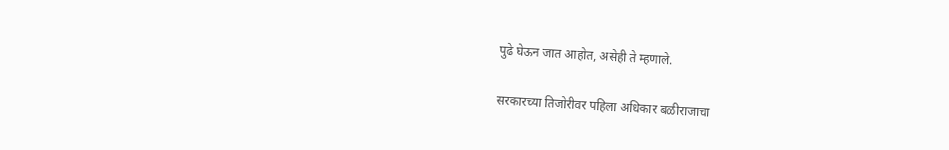पुढे घेऊन जात आहोत, असेही ते म्हणाले.

सरकारच्या तिजोरीवर पहिला अधिकार बळीराजाचा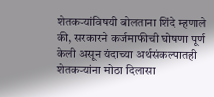शेतकऱ्यांविषयी बोलताना शिंदे म्हणाले की, सरकारने कर्जमाफीची घोषणा पूर्ण केली असून यंदाच्या अर्थसंकल्पातही शेतकऱ्यांना मोठा दिलासा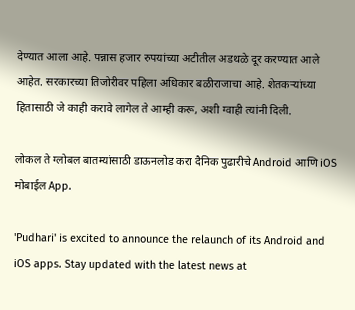देण्यात आला आहे. पन्नास हजार रुपयांच्या अटीतील अडथळे दूर करण्यात आले आहेत. सरकारच्या तिजोरीवर पहिला अधिकार बळीराजाचा आहे. शेतकऱ्यांच्या हितासाठी जे काही करावे लागेल ते आम्ही करू, अशी ग्वाही त्यांनी दिली.

लोकल ते ग्लोबल बातम्यांसाठी डाऊनलोड करा दैनिक पुढारीचे Android आणि iOS मोबाईल App.

'Pudhari' is excited to announce the relaunch of its Android and iOS apps. Stay updated with the latest news at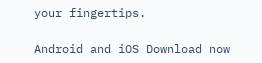your fingertips.

Android and iOS Download now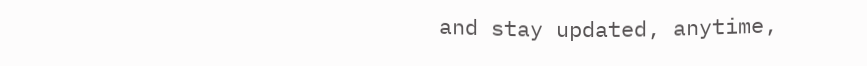and stay updated, anytime,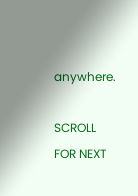anywhere.

SCROLL FOR NEXT